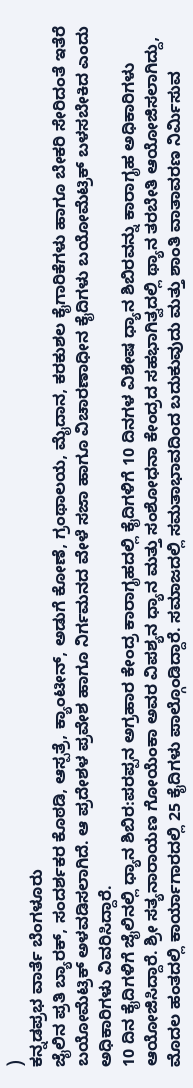)
ಕನ್ನಡಪ್ರಭ ವಾರ್ತೆ ಬೆಂಗಳೂರು
ಜೈಲಿನ ಪ್ರತಿ ಬ್ಯಾರಕ್, ಸಂದರ್ಶಕರ ಕೊಠಡಿ, ಆಸ್ಪತ್ರೆ, ಕ್ಯಾಂಟೀನ್, ಅಡುಗೆ ಕೋಣೆ, ಗ್ರಂಥಾಲಯ, ಮೈದಾನ, ಕರಕುಶಲ ಕೈಗಾರಿಕೆಗಳು ಹಾಗೂ ಬೇಕರಿ ಸೇರಿದಂತೆ ಇತೆರೆ ಬಯೋಮೆಟ್ರಿಕ್ ಅಳವಡಿಸಲಾಗಿದೆ. ಆ ಪ್ರದೇಶಳ ಪ್ರವೇಶ ಹಾಗೂ ನಿರ್ಗಮನದ ವೇಳೆ ಸಜಾ ಹಾಗೂ ವಿಚಾರಣಾಧೀನ ಕೈದಿಗಳು ಬಯೋಮೆಟ್ರಿಕ್ ಬಳಸಬೇಕಿದ ಎಂದು ಅಧಿಕಾರಿಗಳು ವಿವರಿಸಿದ್ದಾರೆ.
10 ದಿನ ಕೈದಿಗಳಿಗೆ ಜೈಲಿನಲ್ಲಿ ಧ್ಯಾನ ಶಿಬಿರ:ಪರಪ್ಪನ ಅಗ್ರಹಾರ ಕೇಂದ್ರ ಕಾರಾಗೃಹದಲ್ಲಿ ಕೈದಿಗಳಿಗೆ 10 ದಿನಗಳ ವಿಶೇಷ ಧ್ಯಾನ ಶಿಬಿರವನ್ನು ಕಾರಾಗೃಹ ಅಧಿಕಾರಿಗಳು ಆಯೋಜಿಸಿದ್ದಾರೆ. ಶ್ರೀ ಸತ್ಯನಾರಾಯಣ ಗೋಯೆಂಕಾ ಅವರ ವಿಪಶ್ಯನ ಧ್ಯಾನ ಮತ್ತು ಸಂಶೋಧನಾ ಕೇಂದ್ರದ ಸಹಭಾಗಿತ್ವದಲ್ಲಿ ಥ್ಯಾನ ತರಬೇತಿ ಆಯೋಜಿಸಲಾಗಿದ್ದು, ಮೊದಲ ಹಂತದಲ್ಲಿ ಕಾರ್ಯಾಗಾರದಲ್ಲಿ 25 ಕೈದಿಗಳು ಪಾಲ್ಗೊಂಡಿದ್ದಾರೆ. ಸಮಾಜದಲ್ಲಿ ಸಮತಾಭಾವದಿಂದ ಬದುಕುವುದು ಮತ್ತು ಶಾಂತಿ ವಾತಾವರಣ ನಿರ್ಮಿಸುವ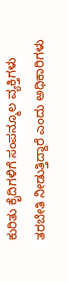ಕುರಿತು ಕೈದಿಗಳಿಗೆ ಸಂಪನ್ಮೂಲ ವ್ಯಕ್ತಿಗಳು ತರಬೇತಿ ನೀಡುತ್ತಿದ್ದಾರೆ ಎಂದು ಅಧಿಕಾರಿಗಳು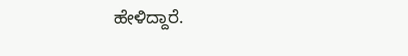ಹೇಳಿದ್ದಾರೆ.